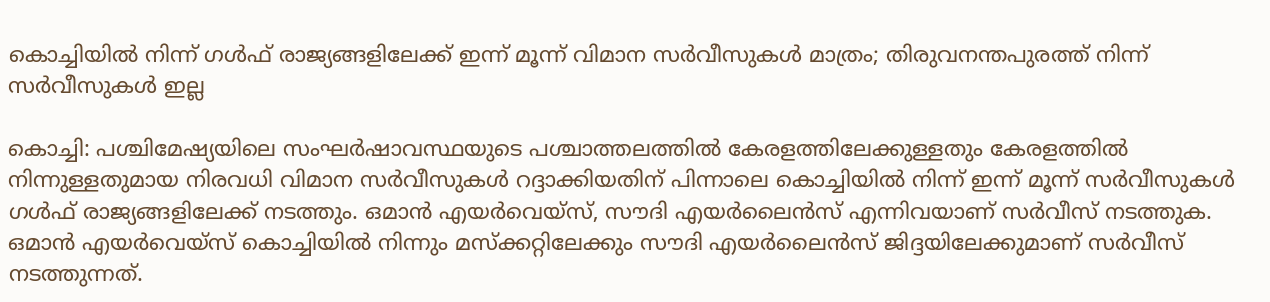കൊച്ചിയിൽ നിന്ന് ഗൾഫ് രാജ്യങ്ങളിലേക്ക് ഇന്ന് മൂന്ന് വിമാന സർവീസുകൾ മാത്രം; തിരുവനന്തപുരത്ത് നിന്ന് സർവീസുകൾ ഇല്ല

കൊച്ചി: പശ്ചിമേഷ്യയിലെ സംഘർഷാവസ്ഥയുടെ പശ്ചാത്തലത്തിൽ കേരളത്തിലേക്കുള്ളതും കേരളത്തിൽ നിന്നുള്ളതുമായ നിരവധി വിമാന സർവീസുകൾ റദ്ദാക്കിയതിന് പിന്നാലെ കൊച്ചിയിൽ നിന്ന് ഇന്ന് മൂന്ന് സർവീസുകൾ ഗൾഫ് രാജ്യങ്ങളിലേക്ക് നടത്തും. ഒമാൻ എയർവെയ്‌സ്, സൗദി എയർലൈൻസ് എന്നിവയാണ് സർവീസ് നടത്തുക. ഒമാൻ എയർവെയ്‌സ് കൊച്ചിയിൽ നിന്നും മസ്‌ക്കറ്റിലേക്കും സൗദി എയർലൈൻസ് ജിദ്ദയിലേക്കുമാണ് സർവീസ് നടത്തുന്നത്.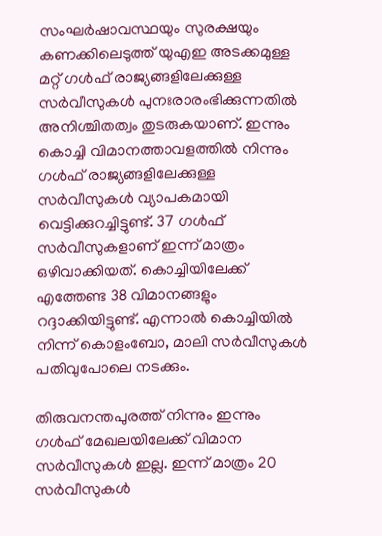സംഘർഷാവസ്ഥയും സുരക്ഷയും കണക്കിലെടുത്ത് യുഎഇ അടക്കമുള്ള മറ്റ് ഗൾഫ് രാജ്യങ്ങളിലേക്കുള്ള സർവീസുകൾ പുനഃരാരംഭിക്കുന്നതിൽ അനിശ്ചിതത്വം തുടരുകയാണ്. ഇന്നും കൊച്ചി വിമാനത്താവളത്തിൽ നിന്നും ഗൾഫ് രാജ്യങ്ങളിലേക്കുള്ള സർവീസുകൾ വ്യാപകമായി വെട്ടിക്കുറച്ചിട്ടുണ്ട്. 37 ഗൾഫ് സർവീസുകളാണ് ഇന്ന് മാത്രം ഒഴിവാക്കിയത്. കൊച്ചിയിലേക്ക് എത്തേണ്ട 38 വിമാനങ്ങളും റദ്ദാക്കിയിട്ടുണ്ട്. എന്നാൽ കൊച്ചിയിൽ നിന്ന് കൊളംബോ, മാലി സർവീസുകൾ പതിവുപോലെ നടക്കും.

തിരുവനന്തപുരത്ത് നിന്നും ഇന്നും ഗൾഫ് മേഖലയിലേക്ക് വിമാന സർവീസുകൾ ഇല്ല. ഇന്ന് മാത്രം 20 സർവീസുകൾ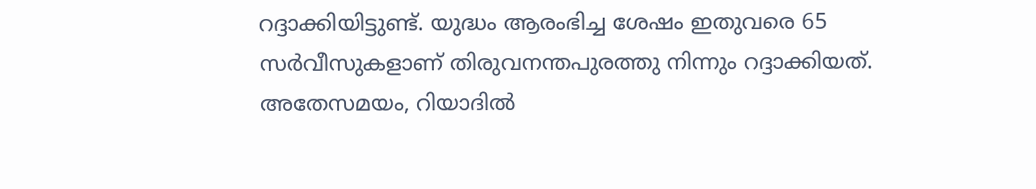റദ്ദാക്കിയിട്ടുണ്ട്. യുദ്ധം ആരംഭിച്ച ശേഷം ഇതുവരെ 65 സർവീസുകളാണ് തിരുവനന്തപുരത്തു നിന്നും റദ്ദാക്കിയത്. അതേസമയം, റിയാദിൽ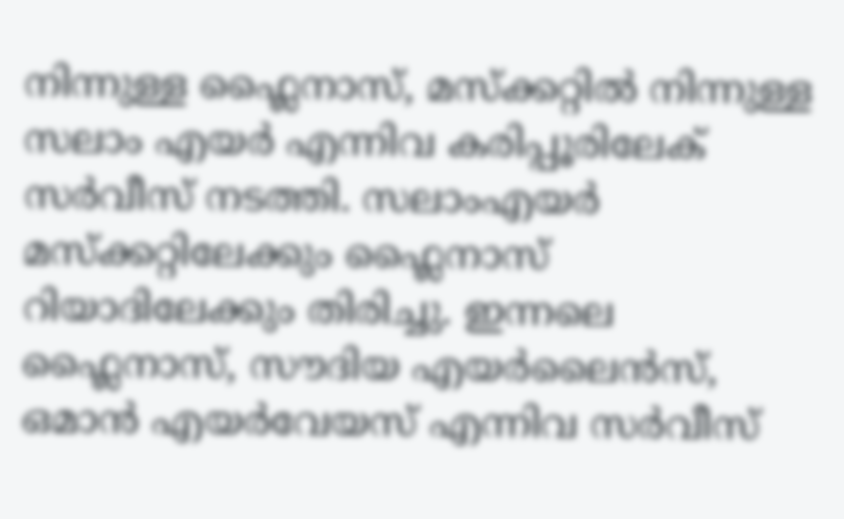നിന്നുള്ള ഫ്ലൈനാസ്, മസ്ക്കറ്റിൽ നിന്നുള്ള സലാം എയർ എന്നിവ കരിപ്പൂരിലേക് സർവീസ് നടത്തി. സലാംഎയർ മസ്ക്കറ്റിലേക്കും ഫ്ലൈനാസ് റിയാദിലേക്കും തിരിച്ചു. ഇന്നലെ ഫ്ലൈനാസ്, സൗദിയ എയർലൈൻസ്, ഒമാൻ എയർവേയസ് എന്നിവ സർവീസ്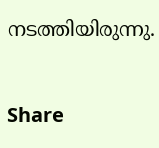നടത്തിയിരുന്നു.

Share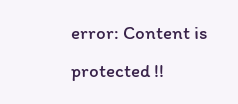error: Content is protected !!